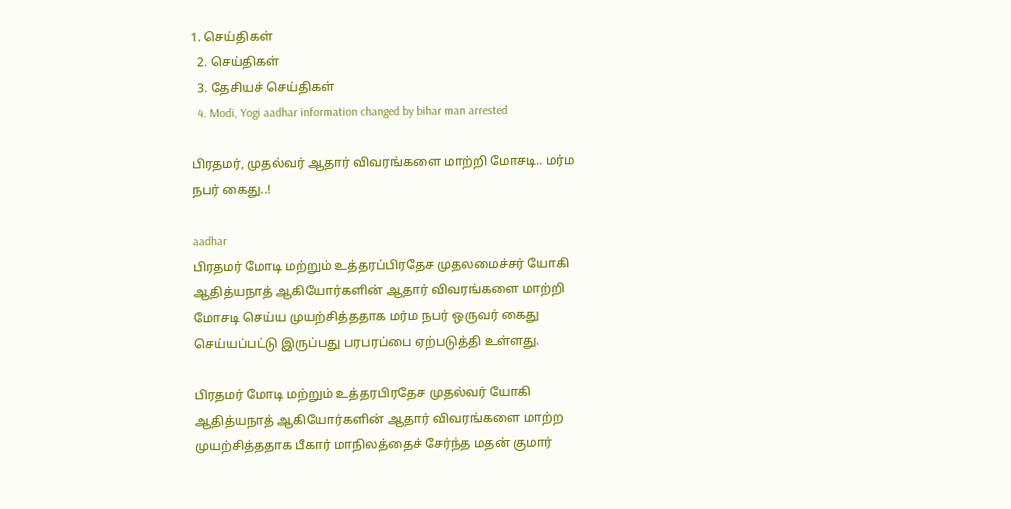1. செய்திகள்
  2. செய்திகள்
  3. தேசியச் செய்திகள்
  4. Modi, Yogi aadhar information changed by bihar man arrested

பிரதமர், முதல்வர் ஆதார் விவரங்களை மாற்றி மோசடி.. மர்ம நபர் கைது..!

aadhar
பிரதமர் மோடி மற்றும் உத்தரப்பிரதேச முதலமைச்சர் யோகி ஆதித்யநாத் ஆகியோர்களின் ஆதார் விவரங்களை மாற்றி மோசடி செய்ய முயற்சித்ததாக மர்ம நபர் ஒருவர் கைது செய்யப்பட்டு இருப்பது பரபரப்பை ஏற்படுத்தி உள்ளது.

பிரதமர் மோடி மற்றும் உத்தரபிரதேச முதல்வர் யோகி ஆதித்யநாத் ஆகியோர்களின் ஆதார் விவரங்களை மாற்ற முயற்சித்ததாக பீகார் மாநிலத்தைச் சேர்ந்த மதன் குமார்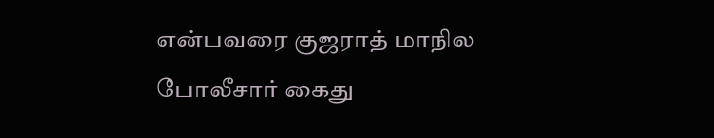என்பவரை குஜராத் மாநில போலீசார் கைது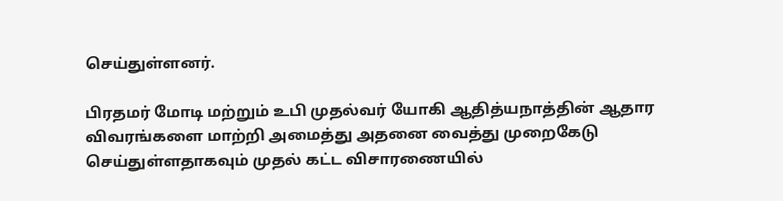செய்துள்ளனர்.

பிரதமர் மோடி மற்றும் உபி முதல்வர் யோகி ஆதித்யநாத்தின் ஆதார விவரங்களை மாற்றி அமைத்து அதனை வைத்து முறைகேடு செய்துள்ளதாகவும் முதல் கட்ட விசாரணையில்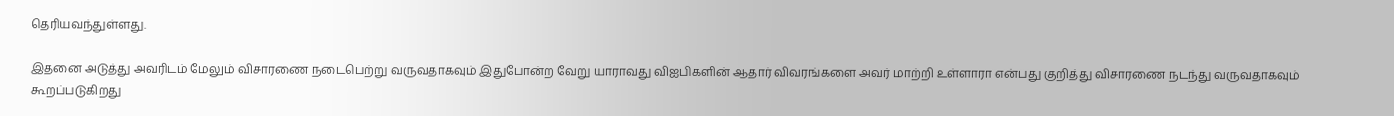தெரியவந்துள்ளது.

இதனை அடுத்து அவரிடம் மேலும் விசாரணை நடைபெற்று வருவதாகவும் இதுபோன்ற வேறு யாராவது விஐபிகளின் ஆதார் விவரங்களை அவர் மாற்றி உள்ளாரா என்பது குறித்து விசாரணை நடந்து வருவதாகவும் கூறப்படுகிறது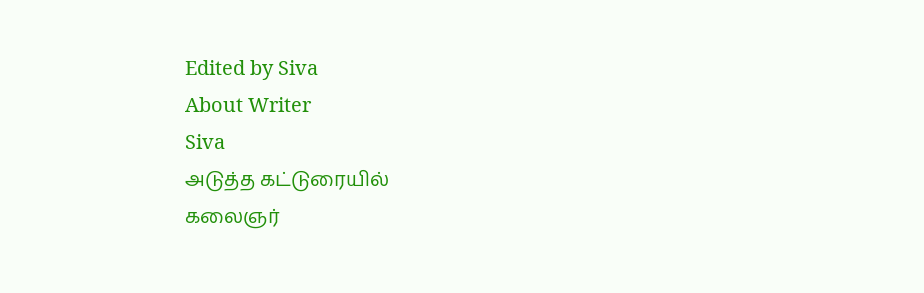Edited by Siva
About Writer
Siva
அடுத்த கட்டுரையில்
கலைஞர்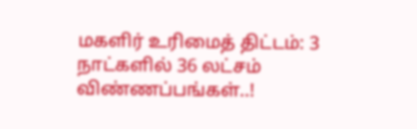மகளிர் உரிமைத் திட்டம்: 3 நாட்களில் 36 லட்சம் விண்ணப்பங்கள்..!